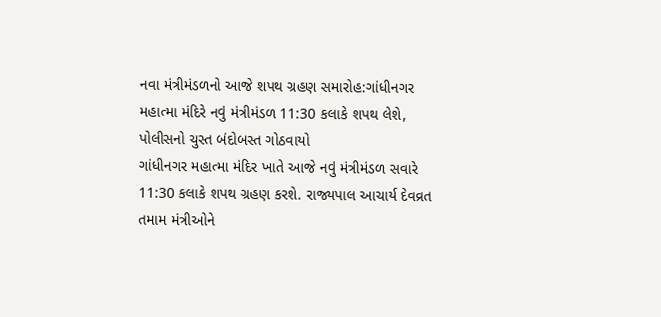નવા મંત્રીમંડળનો આજે શપથ ગ્રહણ સમારોહ:ગાંધીનગર મહાત્મા મંદિરે નવું મંત્રીમંડળ 11:30 કલાકે શપથ લેશે, પોલીસનો ચુસ્ત બંદોબસ્ત ગોઠવાયો
ગાંધીનગર મહાત્મા મંદિર ખાતે આજે નવું મંત્રીમંડળ સવારે 11:30 કલાકે શપથ ગ્રહણ કરશે. રાજ્યપાલ આચાર્ય દેવવ્રત તમામ મંત્રીઓને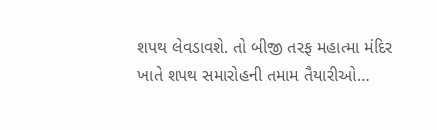શપથ લેવડાવશે. તો બીજી તરફ મહાત્મા મંદિર ખાતે શપથ સમારોહની તમામ તૈયારીઓ…